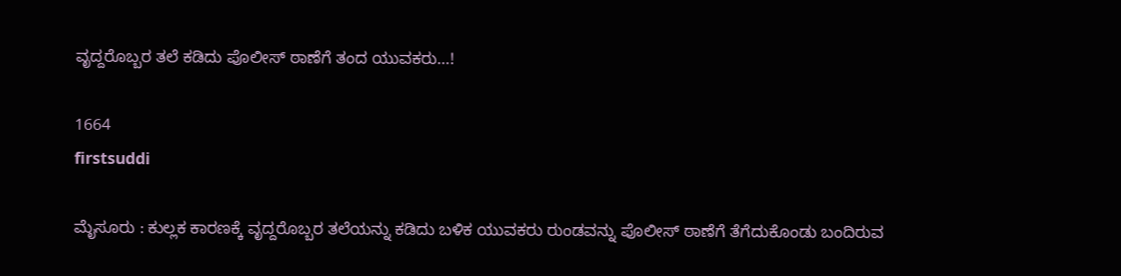ವೃದ್ದರೊಬ್ಬರ ತಲೆ ಕಡಿದು ಪೊಲೀಸ್ ಠಾಣೆಗೆ ತಂದ ಯುವಕರು…!

1664
firstsuddi

ಮೈಸೂರು : ಕುಲ್ಲಕ ಕಾರಣಕ್ಕೆ ವೃದ್ದರೊಬ್ಬರ ತಲೆಯನ್ನು ಕಡಿದು ಬಳಿಕ ಯುವಕರು ರುಂಡವನ್ನು ಪೊಲೀಸ್ ಠಾಣೆಗೆ ತೆಗೆದುಕೊಂಡು ಬಂದಿರುವ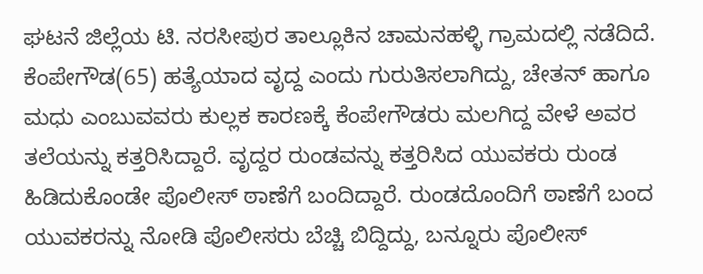ಘಟನೆ ಜಿಲ್ಲೆಯ ಟಿ. ನರಸೀಪುರ ತಾಲ್ಲೂಕಿನ ಚಾಮನಹಳ್ಳಿ ಗ್ರಾಮದಲ್ಲಿ ನಡೆದಿದೆ. ಕೆಂಪೇಗೌಡ(65) ಹತ್ಯೆಯಾದ ವೃದ್ದ ಎಂದು ಗುರುತಿಸಲಾಗಿದ್ದು, ಚೇತನ್ ಹಾಗೂ ಮಧು ಎಂಬುವವರು ಕುಲ್ಲಕ ಕಾರಣಕ್ಕೆ ಕೆಂಪೇಗೌಡರು ಮಲಗಿದ್ದ ವೇಳೆ ಅವರ ತಲೆಯನ್ನು ಕತ್ತರಿಸಿದ್ದಾರೆ. ವೃದ್ದರ ರುಂಡವನ್ನು ಕತ್ತರಿಸಿದ ಯುವಕರು ರುಂಡ ಹಿಡಿದುಕೊಂಡೇ ಪೊಲೀಸ್ ಠಾಣೆಗೆ ಬಂದಿದ್ದಾರೆ. ರುಂಡದೊಂದಿಗೆ ಠಾಣೆಗೆ ಬಂದ ಯುವಕರನ್ನು ನೋಡಿ ಪೊಲೀಸರು ಬೆಚ್ಚಿ ಬಿದ್ದಿದ್ದು, ಬನ್ನೂರು ಪೊಲೀಸ್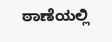ಠಾಣೆಯಲ್ಲಿ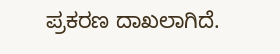ಪ್ರಕರಣ ದಾಖಲಾಗಿದೆ.